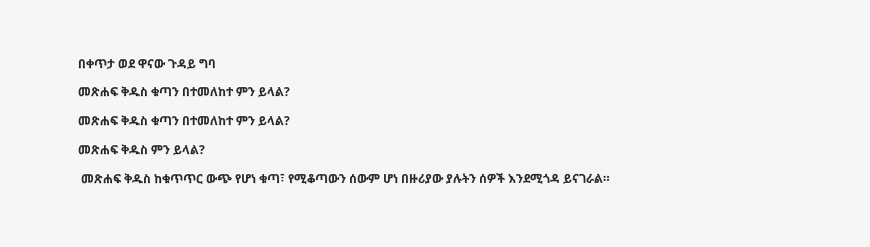በቀጥታ ወደ ዋናው ጉዳይ ግባ

መጽሐፍ ቅዱስ ቁጣን በተመለከተ ምን ይላል?

መጽሐፍ ቅዱስ ቁጣን በተመለከተ ምን ይላል?

መጽሐፍ ቅዱስ ምን ይላል?

 መጽሐፍ ቅዱስ ከቁጥጥር ውጭ የሆነ ቁጣ፣ የሚቆጣውን ሰውም ሆነ በዙሪያው ያሉትን ሰዎች እንደሚጎዳ ይናገራል።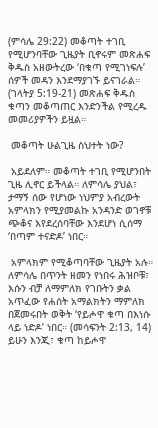(ምሳሌ 29:22) መቆጣት ተገቢ የሚሆንባቸው ጊዜያት ቢኖሩም መጽሐፍ ቅዱስ አዘውትረው ‘በቁጣ የሚገነፍሉ’ ሰዎች መዳን እንደማያገኙ ይናገራል። (ገላትያ 5:19-21) መጽሐፍ ቅዱስ ቁጣን መቆጣጠር እንድንችል የሚረዱ መመሪያዎችን ይዟል።

 መቆጣት ሁልጊዜ ስህተት ነው?

 አይደለም። መቆጣት ተገቢ የሚሆንበት ጊዜ ሊኖር ይችላል። ለምሳሌ ያህል፣ ታማኝ ሰው የሆነው ነህምያ አብረውት አምላክን የሚያመልኩ አንዳንድ ወገኖቹ ጭቆና እየደረሰባቸው እንደሆነ ሲሰማ ‘በጣም ተናድዶ’ ነበር።

 አምላክም የሚቆጣባቸው ጊዜያት አሉ። ለምሳሌ በጥንት ዘመን የነበሩ ሕዝቦቹ፣ እሱን ብቻ ለማምለክ የገቡትን ቃል አጥፈው የሐሰት አማልክትን ማምለክ በጀመሩበት ወቅት ‘የይሖዋ ቁጣ በእነሱ ላይ ነድዶ’ ነበር። (መሳፍንት 2:13, 14) ይሁን እንጂ፣ ቁጣ ከይሖዋ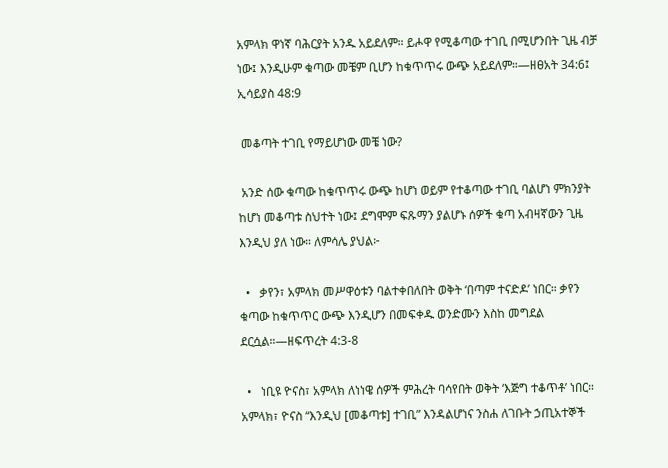አምላክ ዋነኛ ባሕርያት አንዱ አይደለም። ይሖዋ የሚቆጣው ተገቢ በሚሆንበት ጊዜ ብቻ ነው፤ እንዲሁም ቁጣው መቼም ቢሆን ከቁጥጥሩ ውጭ አይደለም።—ዘፀአት 34:6፤ ኢሳይያስ 48:9

 መቆጣት ተገቢ የማይሆነው መቼ ነው?

 አንድ ሰው ቁጣው ከቁጥጥሩ ውጭ ከሆነ ወይም የተቆጣው ተገቢ ባልሆነ ምክንያት ከሆነ መቆጣቱ ስህተት ነው፤ ደግሞም ፍጹማን ያልሆኑ ሰዎች ቁጣ አብዛኛውን ጊዜ እንዲህ ያለ ነው። ለምሳሌ ያህል፦

  •   ቃየን፣ አምላክ መሥዋዕቱን ባልተቀበለበት ወቅት ‘በጣም ተናድዶ’ ነበር። ቃየን ቁጣው ከቁጥጥር ውጭ እንዲሆን በመፍቀዱ ወንድሙን እስከ መግደል ደርሷል።—ዘፍጥረት 4:3-8

  •   ነቢዩ ዮናስ፣ አምላክ ለነነዌ ሰዎች ምሕረት ባሳየበት ወቅት ‘እጅግ ተቆጥቶ’ ነበር። አምላክ፣ ዮናስ “እንዲህ [መቆጣቱ] ተገቢ” እንዳልሆነና ንስሐ ለገቡት ኃጢአተኞች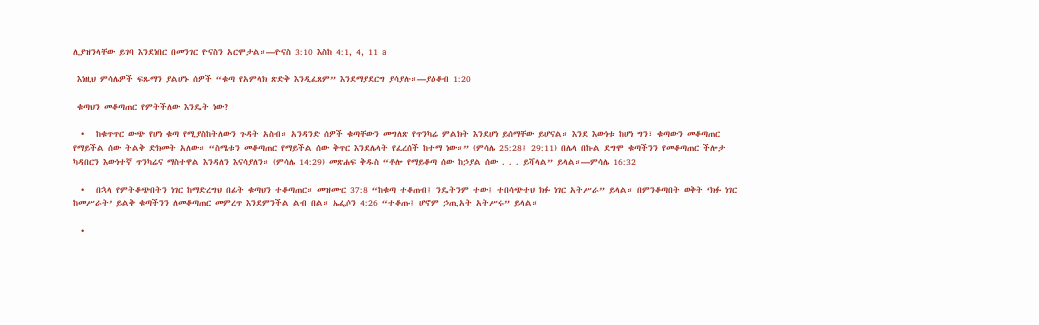ሊያዝንላቸው ይገባ እንደነበር በመንገር ዮናስን አርሞታል።—ዮናስ 3:10 እስከ 4:1, 4, 11 a

 እነዚህ ምሳሌዎች ፍጹማን ያልሆኑ ሰዎች “ቁጣ የአምላክ ጽድቅ እንዲፈጸም” እንደማያደርግ ያሳያሉ።—ያዕቆብ 1:20

 ቁጣህን መቆጣጠር የምትችለው እንዴት ነው?

  •   ከቁጥጥር ውጭ የሆነ ቁጣ የሚያስከትለውን ጉዳት አስብ። አንዳንድ ሰዎች ቁጣቸውን መግለጽ የጥንካሬ ምልክት እንደሆነ ይሰማቸው ይሆናል። እንደ እውነቱ ከሆነ ግን፣ ቁጣውን መቆጣጠር የማይችል ሰው ትልቅ ድክመት አለው። “ስሜቱን መቆጣጠር የማይችል ሰው ቅጥር እንደሌላት የፈረሰች ከተማ ነው።” (ምሳሌ 25:28፤ 29:11) በሌላ በኩል ደግሞ ቁጣችንን የመቆጣጠር ችሎታ ካዳበርን እውነተኛ ጥንካሬና ማስተዋል እንዳለን እናሳያለን። (ምሳሌ 14:29) መጽሐፍ ቅዱስ “ቶሎ የማይቆጣ ሰው ከኃያል ሰው . . . ይሻላል” ይላል።—ምሳሌ 16:32

  •   በኋላ የምትቆጭበትን ነገር ከማድረግህ በፊት ቁጣህን ተቆጣጠር። መዝሙር 37:8 “ከቁጣ ተቆጠብ፤ ንዴትንም ተው፤ ተበሳጭተህ ክፉ ነገር አትሥራ” ይላል። በምንቆጣበት ወቅት ‘ክፉ ነገር ከመሥራት’ ይልቅ ቁጣችንን ለመቆጣጠር መምረጥ እንደምንችል ልብ በል። ኤፌሶን 4:26 “ተቆጡ፤ ሆኖም ኃጢአት አትሥሩ” ይላል።

  •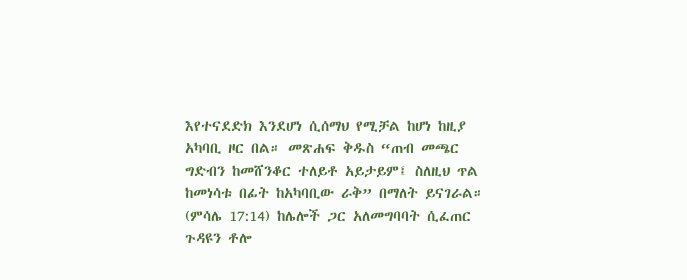እየተናደድክ እንደሆነ ሲሰማህ የሚቻል ከሆነ ከዚያ አካባቢ ዞር በል። መጽሐፍ ቅዱስ “ጠብ መጫር ግድብን ከመሸንቆር ተለይቶ አይታይም፤ ስለዚህ ጥል ከመነሳቱ በፊት ከአካባቢው ራቅ” በማለት ይናገራል። (ምሳሌ 17:14) ከሌሎች ጋር አለመግባባት ሲፈጠር ጉዳዩን ቶሎ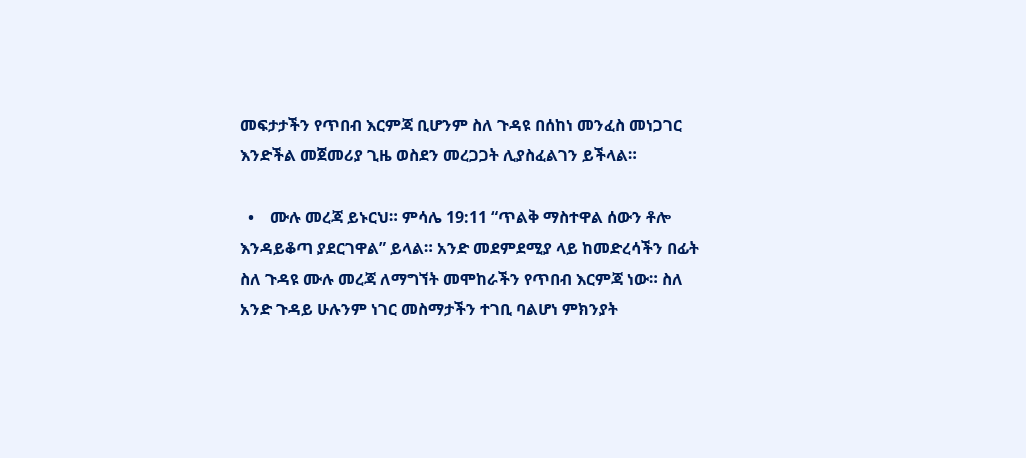መፍታታችን የጥበብ እርምጃ ቢሆንም ስለ ጉዳዩ በሰከነ መንፈስ መነጋገር እንድችል መጀመሪያ ጊዜ ወስደን መረጋጋት ሊያስፈልገን ይችላል።

  •    ሙሉ መረጃ ይኑርህ። ምሳሌ 19:11 “ጥልቅ ማስተዋል ሰውን ቶሎ እንዳይቆጣ ያደርገዋል” ይላል። አንድ መደምደሚያ ላይ ከመድረሳችን በፊት ስለ ጉዳዩ ሙሉ መረጃ ለማግኘት መሞከራችን የጥበብ እርምጃ ነው። ስለ አንድ ጉዳይ ሁሉንም ነገር መስማታችን ተገቢ ባልሆነ ምክንያት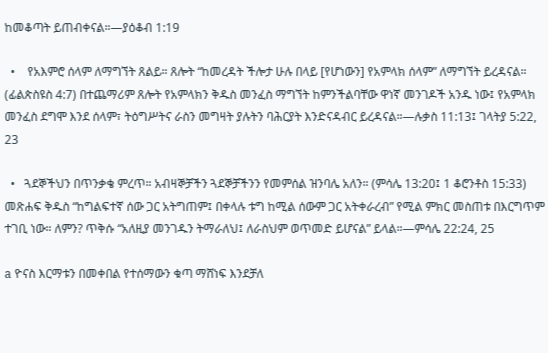ከመቆጣት ይጠብቀናል።—ያዕቆብ 1:19

  •    የአእምሮ ሰላም ለማግኘት ጸልይ። ጸሎት “ከመረዳት ችሎታ ሁሉ በላይ [የሆነውን] የአምላክ ሰላም” ለማግኘት ይረዳናል። (ፊልጵስዩስ 4:7) በተጨማሪም ጸሎት የአምላክን ቅዱስ መንፈስ ማግኘት ከምንችልባቸው ዋነኛ መንገዶች አንዱ ነው፤ የአምላክ መንፈስ ደግሞ እንደ ሰላም፣ ትዕግሥትና ራስን መግዛት ያሉትን ባሕርያት እንድናዳብር ይረዳናል።—ሉቃስ 11:13፤ ገላትያ 5:22, 23

  •   ጓደኞችህን በጥንቃቄ ምረጥ። አብዛኞቻችን ጓደኞቻችንን የመምሰል ዝንባሌ አለን። (ምሳሌ 13:20፤ 1 ቆሮንቶስ 15:33) መጽሐፍ ቅዱስ “ከግልፍተኛ ሰው ጋር አትግጠም፤ በቀላሉ ቱግ ከሚል ሰውም ጋር አትቀራረብ” የሚል ምክር መስጠቱ በእርግጥም ተገቢ ነው። ለምን? ጥቅሱ “አለዚያ መንገዱን ትማራለህ፤ ለራስህም ወጥመድ ይሆናል” ይላል።—ምሳሌ 22:24, 25

a ዮናስ እርማቱን በመቀበል የተሰማውን ቁጣ ማሸነፍ እንደቻለ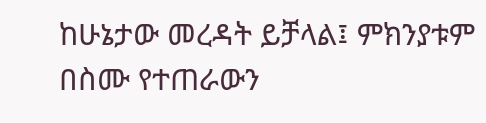ከሁኔታው መረዳት ይቻላል፤ ምክንያቱም በስሙ የተጠራውን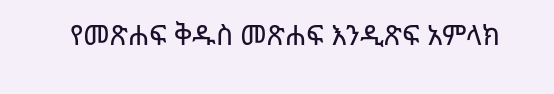የመጽሐፍ ቅዱስ መጽሐፍ እንዲጽፍ አምላክ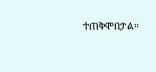ተጠቅሞበታል።